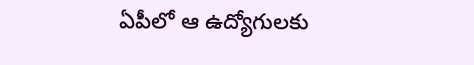ఏపీలో ఆ ఉద్యోగులకు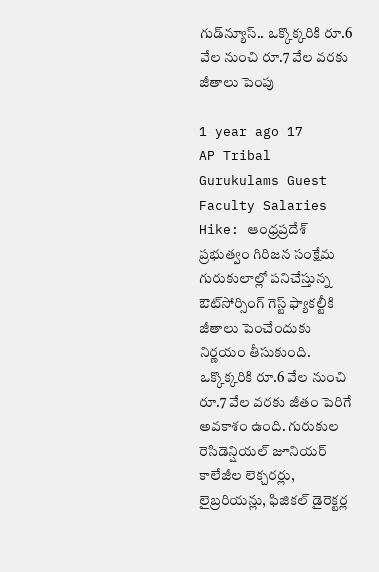గుడ్‌న్యూస్.. ఒక్కొక్కరికి రూ.6 వేల నుంచి రూ.7 వేల వరకు జీతాలు పెంపు

1 year ago 17
AP Tribal Gurukulams Guest Faculty Salaries Hike: ఆంధ్రప్రదేశ్ ప్రభుత్వం గిరిజన సంక్షేమ గురుకులాల్లో పనిచేస్తున్న ఔట్‌సోర్సింగ్ గెస్ట్ ఫ్యాకల్టీకి జీతాలు పెంచేందుకు నిర్ణయం తీసుకుంది. ఒక్కొక్కరికి రూ.6 వేల నుంచి రూ.7 వేల వరకు జీతం పెరిగే అవకాశం ఉంది. గురుకుల రెసిడెన్షియల్ జూనియర్ కాలేజీల లెక్చరర్లు, లైబ్రరియన్లు, ఫిజికల్ డైరెక్టర్ల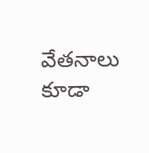వేతనాలు కూడా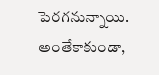పెరగనున్నాయి. అంతేకాకుండా,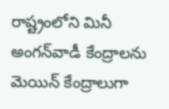రాష్ట్రంలోని మినీ అంగన్‌వాడీ కేంద్రాలను మెయిన్ కేంద్రాలుగా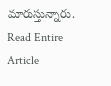మారుస్తున్నారు.
Read Entire Article